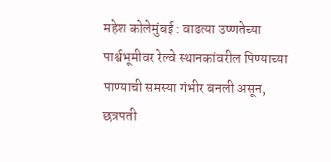महेश कोलेमुंबई : वाढत्या उष्णतेच्या पार्श्वभूमीवर रेल्वे स्थानकांवरील पिण्याच्या पाण्याची समस्या गंभीर बनली असून, छत्रपती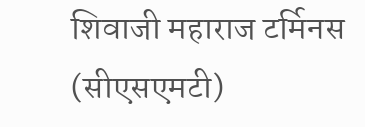शिवाजी महाराज टर्मिनस (सीएसएमटी)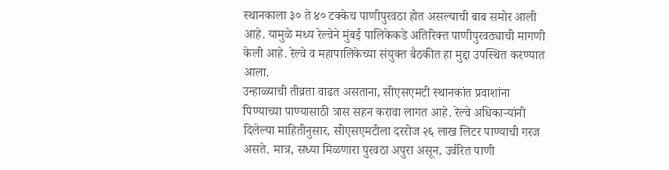स्थानकाला ३० ते ४० टक्केच पाणीपुरवठा होत असल्याची बाब समोर आली आहे. यामुळे मध्य रेल्वेने मुंबई पालिकेकडे अतिरिक्त पाणीपुरवठ्याची मागणी केली आहे. रेल्वे व महापालिकेच्या संयुक्त बैठकीत हा मुद्दा उपस्थित करण्यात आला.
उन्हाळ्याची तीव्रता वाढत असताना, सीएसएमटी स्थानकांत प्रवाशांना पिण्याच्या पाण्यासाठी त्रास सहन करावा लागत आहे. रेल्वे अधिकाऱ्यांनी दिलेल्या माहितीनुसार, सीएसएमटीला दररोज २६ लाख लिटर पाण्याची गरज असते. मात्र, सध्या मिळणारा पुरवठा अपुरा असून, उर्वरित पाणी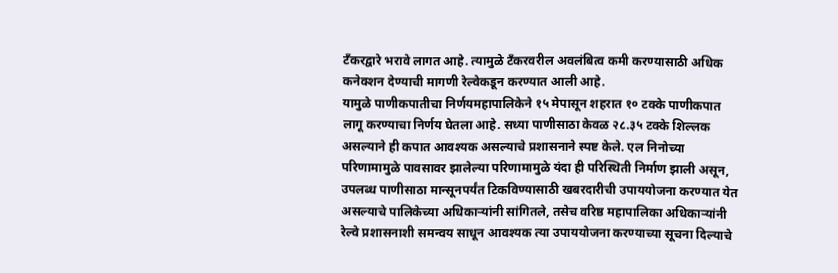टँकरद्वारे भरावे लागत आहे. त्यामुळे टँकरवरील अवलंबित्व कमी करण्यासाठी अधिक कनेक्शन देण्याची मागणी रेल्वेकडून करण्यात आली आहे.
यामुळे पाणीकपातीचा निर्णयमहापालिकेने १५ मेपासून शहरात १० टक्के पाणीकपात लागू करण्याचा निर्णय घेतला आहे. सध्या पाणीसाठा केवळ २८.३५ टक्के शिल्लक असल्याने ही कपात आवश्यक असल्याचे प्रशासनाने स्पष्ट केले. एल निनोच्या परिणामामुळे पावसावर झालेल्या परिणामामुळे यंदा ही परिस्थिती निर्माण झाली असून, उपलब्ध पाणीसाठा मान्सूनपर्यंत टिकविण्यासाठी खबरदारीची उपाययोजना करण्यात येत असल्याचे पालिकेच्या अधिकाऱ्यांनी सांगितले, तसेच वरिष्ठ महापालिका अधिकाऱ्यांनी रेल्वे प्रशासनाशी समन्वय साधून आवश्यक त्या उपाययोजना करण्याच्या सूचना दिल्याचे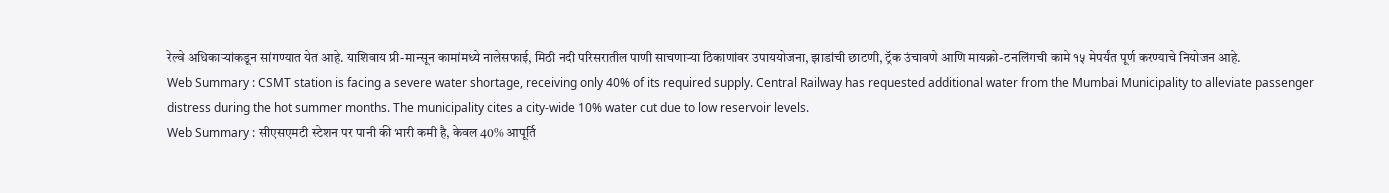रेल्वे अधिकाऱ्यांकडून सांगण्यात येत आहे. याशिवाय प्री-मान्सून कामांमध्ये नालेसफाई, मिठी नदी परिसरातील पाणी साचणाऱ्या ठिकाणांवर उपाययोजना, झाडांची छाटणी, ट्रॅक उंचावणे आणि मायक्रो-टनलिंगची कामे १५ मेपर्यंत पूर्ण करण्याचे नियोजन आहे.
Web Summary : CSMT station is facing a severe water shortage, receiving only 40% of its required supply. Central Railway has requested additional water from the Mumbai Municipality to alleviate passenger distress during the hot summer months. The municipality cites a city-wide 10% water cut due to low reservoir levels.
Web Summary : सीएसएमटी स्टेशन पर पानी की भारी कमी है, केवल 40% आपूर्ति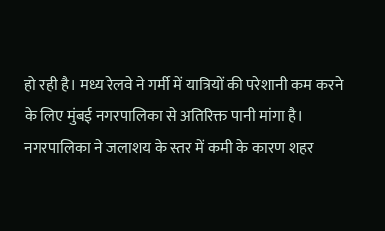हो रही है। मध्य रेलवे ने गर्मी में यात्रियों की परेशानी कम करने के लिए मुंबई नगरपालिका से अतिरिक्त पानी मांगा है। नगरपालिका ने जलाशय के स्तर में कमी के कारण शहर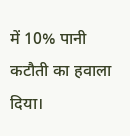में 10% पानी कटौती का हवाला दिया।